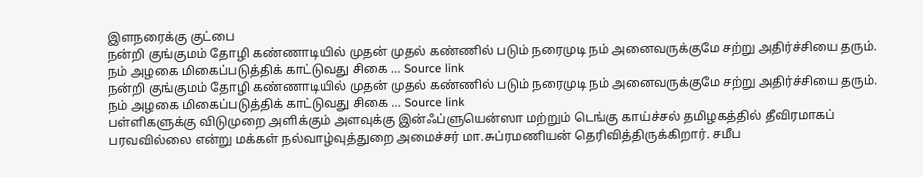இளநரைக்கு குட்பை
நன்றி குங்குமம் தோழி கண்ணாடியில் முதன் முதல் கண்ணில் படும் நரைமுடி நம் அனைவருக்குமே சற்று அதிர்ச்சியை தரும். நம் அழகை மிகைப்படுத்திக் காட்டுவது சிகை … Source link
நன்றி குங்குமம் தோழி கண்ணாடியில் முதன் முதல் கண்ணில் படும் நரைமுடி நம் அனைவருக்குமே சற்று அதிர்ச்சியை தரும். நம் அழகை மிகைப்படுத்திக் காட்டுவது சிகை … Source link
பள்ளிகளுக்கு விடுமுறை அளிக்கும் அளவுக்கு இன்ஃப்ளுயென்ஸா மற்றும் டெங்கு காய்ச்சல் தமிழகத்தில் தீவிரமாகப் பரவவில்லை என்று மக்கள் நல்வாழ்வுத்துறை அமைச்சர் மா.சுப்ரமணியன் தெரிவித்திருக்கிறார். சமீப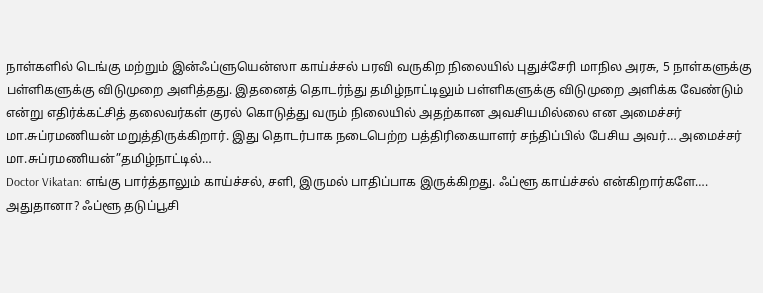நாள்களில் டெங்கு மற்றும் இன்ஃப்ளுயென்ஸா காய்ச்சல் பரவி வருகிற நிலையில் புதுச்சேரி மாநில அரசு, 5 நாள்களுக்கு பள்ளிகளுக்கு விடுமுறை அளித்தது. இதனைத் தொடர்ந்து தமிழ்நாட்டிலும் பள்ளிகளுக்கு விடுமுறை அளிக்க வேண்டும் என்று எதிர்க்கட்சித் தலைவர்கள் குரல் கொடுத்து வரும் நிலையில் அதற்கான அவசியமில்லை என அமைச்சர் மா.சுப்ரமணியன் மறுத்திருக்கிறார். இது தொடர்பாக நடைபெற்ற பத்திரிகையாளர் சந்திப்பில் பேசிய அவர்… அமைச்சர் மா.சுப்ரமணியன்”தமிழ்நாட்டில்…
Doctor Vikatan: எங்கு பார்த்தாலும் காய்ச்சல், சளி, இருமல் பாதிப்பாக இருக்கிறது. ஃப்ளூ காய்ச்சல் என்கிறார்களே…. அதுதானா? ஃப்ளூ தடுப்பூசி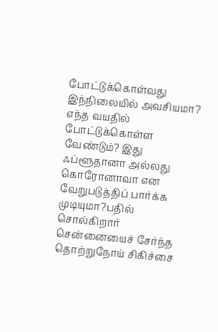போட்டுக்கொள்வது இந்நிலையில் அவசியமா? எந்த வயதில் போட்டுக்கொள்ள வேண்டும்? இது ஃப்ளூதானா அல்லது கொரோனாவா என வேறுபடுத்திப் பார்க்க முடியுமா?பதில் சொல்கிறார் சென்னையைச் சேர்ந்த தொற்றுநோய் சிகிச்சை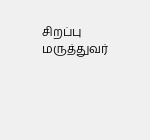சிறப்பு மருத்துவர்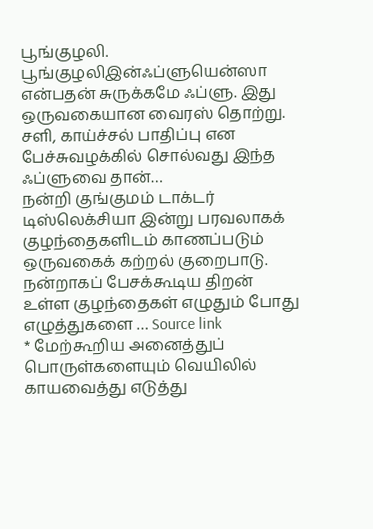பூங்குழலி. பூங்குழலிஇன்ஃப்ளுயென்ஸா என்பதன் சுருக்கமே ஃப்ளு. இது ஒருவகையான வைரஸ் தொற்று. சளி, காய்ச்சல் பாதிப்பு என பேச்சுவழக்கில் சொல்வது இந்த ஃப்ளுவை தான்…
நன்றி குங்குமம் டாக்டர் டிஸ்லெக்சியா இன்று பரவலாகக் குழந்தைகளிடம் காணப்படும் ஒருவகைக் கற்றல் குறைபாடு. நன்றாகப் பேசக்கூடிய திறன் உள்ள குழந்தைகள் எழுதும் போது எழுத்துகளை … Source link
* மேற்கூறிய அனைத்துப் பொருள்களையும் வெயிலில் காயவைத்து எடுத்து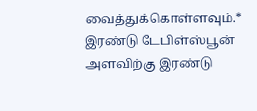வைத்துக்கொள்ளவும்.* இரண்டு டேபிள்ஸ்பூன் அளவிற்கு இரண்டு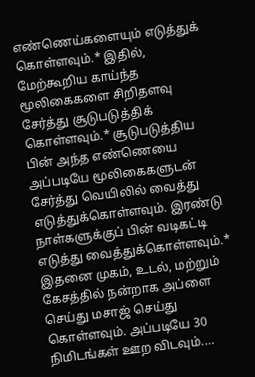எண்ணெய்களையும் எடுத்துக் கொள்ளவும்.* இதில், மேற்கூறிய காய்ந்த மூலிகைகளை சிறிதளவு சேர்த்து சூடுபடுத்திக் கொள்ளவும்.* சூடுபடுத்திய பின் அந்த எண்ணெயை அப்படியே மூலிகைகளுடன் சேர்த்து வெயிலில் வைத்து எடுத்துக்கொள்ளவும். இரண்டு நாள்களுக்குப் பின் வடிகட்டி எடுத்து வைத்துக்கொள்ளவும்.* இதனை முகம், உடல், மற்றும் கேசத்தில் நன்றாக அப்ளை செய்து மசாஜ் செய்து கொள்ளவும். அப்படியே 30 நிமிடங்கள் ஊற விடவும்.…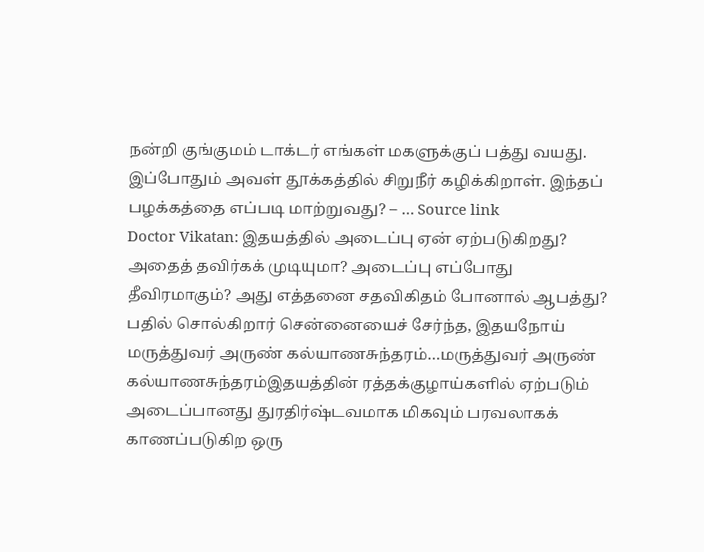நன்றி குங்குமம் டாக்டர் எங்கள் மகளுக்குப் பத்து வயது. இப்போதும் அவள் தூக்கத்தில் சிறுநீர் கழிக்கிறாள். இந்தப் பழக்கத்தை எப்படி மாற்றுவது? – … Source link
Doctor Vikatan: இதயத்தில் அடைப்பு ஏன் ஏற்படுகிறது? அதைத் தவிர்கக் முடியுமா? அடைப்பு எப்போது தீவிரமாகும்? அது எத்தனை சதவிகிதம் போனால் ஆபத்து? பதில் சொல்கிறார் சென்னையைச் சேர்ந்த, இதயநோய் மருத்துவர் அருண் கல்யாணசுந்தரம்…மருத்துவர் அருண் கல்யாணசுந்தரம்இதயத்தின் ரத்தக்குழாய்களில் ஏற்படும் அடைப்பானது துரதிர்ஷ்டவமாக மிகவும் பரவலாகக் காணப்படுகிற ஒரு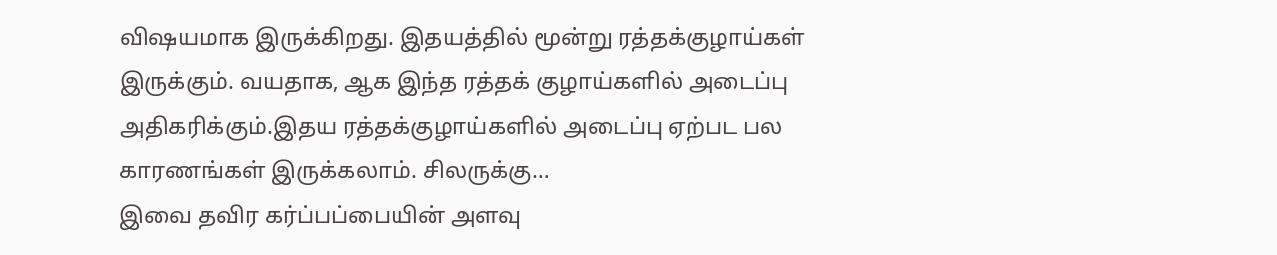விஷயமாக இருக்கிறது. இதயத்தில் மூன்று ரத்தக்குழாய்கள் இருக்கும். வயதாக, ஆக இந்த ரத்தக் குழாய்களில் அடைப்பு அதிகரிக்கும்.இதய ரத்தக்குழாய்களில் அடைப்பு ஏற்பட பல காரணங்கள் இருக்கலாம். சிலருக்கு…
இவை தவிர கர்ப்பப்பையின் அளவு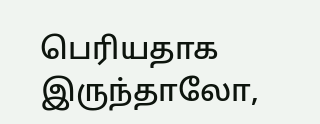பெரியதாக இருந்தாலோ,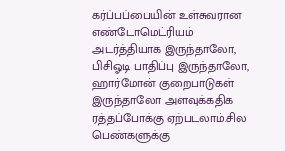கர்ப்பப்பையின் உள்சுவரான எண்டோமெட்ரியம் அடர்த்தியாக இருந்தாலோ, பிசிஓடி பாதிப்பு இருந்தாலோ, ஹார்மோன் குறைபாடுகள் இருந்தாலோ அளவுக்கதிக ரத்தப்போக்கு ஏற்படலாம்.சில பெண்களுக்கு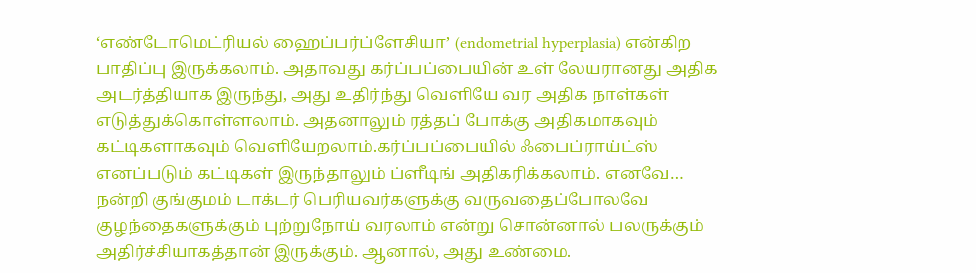‘எண்டோமெட்ரியல் ஹைப்பர்ப்ளேசியா’ (endometrial hyperplasia) என்கிற பாதிப்பு இருக்கலாம். அதாவது கர்ப்பப்பையின் உள் லேயரானது அதிக அடர்த்தியாக இருந்து, அது உதிர்ந்து வெளியே வர அதிக நாள்கள் எடுத்துக்கொள்ளலாம். அதனாலும் ரத்தப் போக்கு அதிகமாகவும் கட்டிகளாகவும் வெளியேறலாம்.கர்ப்பப்பையில் ஃபைப்ராய்ட்ஸ் எனப்படும் கட்டிகள் இருந்தாலும் ப்ளீடிங் அதிகரிக்கலாம். எனவே…
நன்றி குங்குமம் டாக்டர் பெரியவர்களுக்கு வருவதைப்போலவே குழந்தைகளுக்கும் புற்றுநோய் வரலாம் என்று சொன்னால் பலருக்கும் அதிர்ச்சியாகத்தான் இருக்கும். ஆனால், அது உண்மை.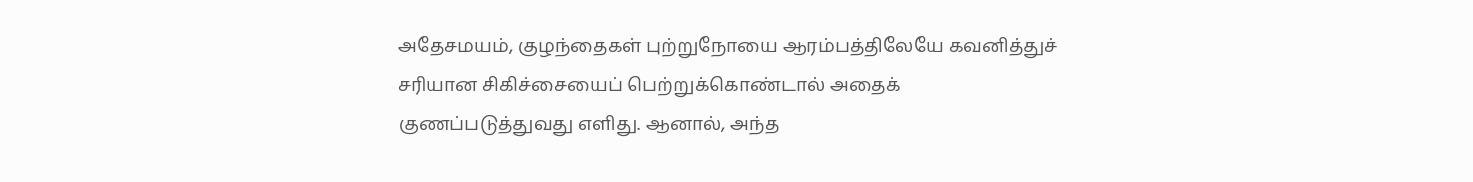அதேசமயம், குழந்தைகள் புற்றுநோயை ஆரம்பத்திலேயே கவனித்துச் சரியான சிகிச்சையைப் பெற்றுக்கொண்டால் அதைக் குணப்படுத்துவது எளிது. ஆனால், அந்த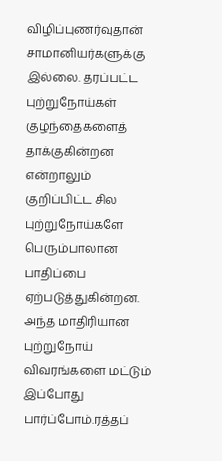விழிப்புணர்வுதான் சாமானியர்களுக்கு இல்லை. தரப்பட்ட புற்றுநோய்கள் குழந்தைகளைத் தாக்குகின்றன என்றாலும் குறிப்பிட்ட சில புற்றுநோய்களே பெரும்பாலான பாதிப்பை ஏற்படுத்துகின்றன. அந்த மாதிரியான புற்றுநோய் விவரங்களை மட்டும் இப்போது பார்ப்போம்.ரத்தப்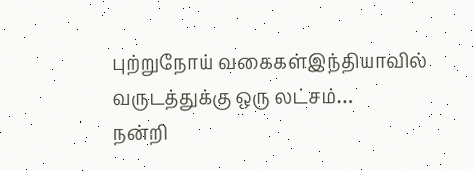புற்றுநோய் வகைகள்இந்தியாவில் வருடத்துக்கு ஒரு லட்சம்…
நன்றி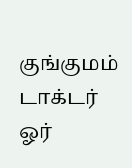குங்குமம் டாக்டர் ஓர்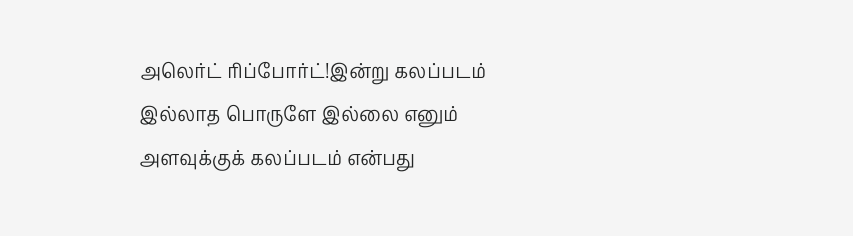அலெர்ட் ரிப்போர்ட்!இன்று கலப்படம் இல்லாத பொருளே இல்லை எனும் அளவுக்குக் கலப்படம் என்பது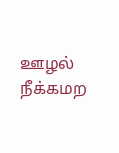ஊழல் நீக்கமற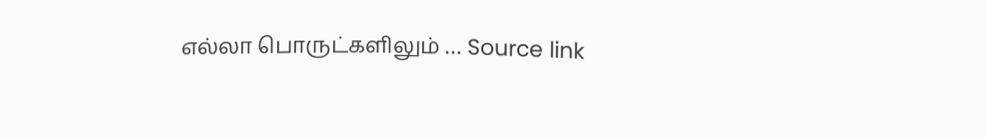எல்லா பொருட்களிலும் … Source link